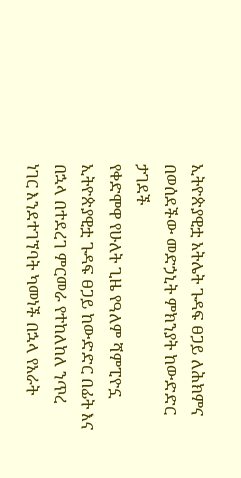ኢትዮጵያዊቷ አትሌት ጉዳፍ ፀጋይ ለሕክምና በወሰደችው መድኃኒት ምክንያት ከውድድር ታገደች
የቀድሞዋ የሁለት ጊዜ የዓለም ሻምፒዮኗ ኢትዮጵያዊቷ ጉዳፍ ፀጋይ ከውድድር በፊት እና በኋላ በተደረገ ምርመራ የተከለከለ ንጥረ ነገር እንደተገኘባት ካመነች በኋላ የአራት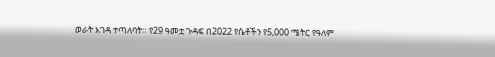ወራት እገዳ ተጣለባት። የ29 ዓመቷ ጉዳፍ በ2022 የሴቶችን የ5,000 ሜትር የዓለም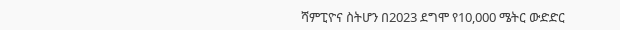ሻምፒዮና ስትሆን በ2023 ደግሞ የ10,000 ሜትር ውድድር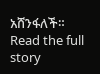አሸንፋለች።
Read the full story